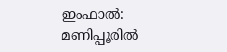ഇംഫാൽ: മണിപ്പൂരിൽ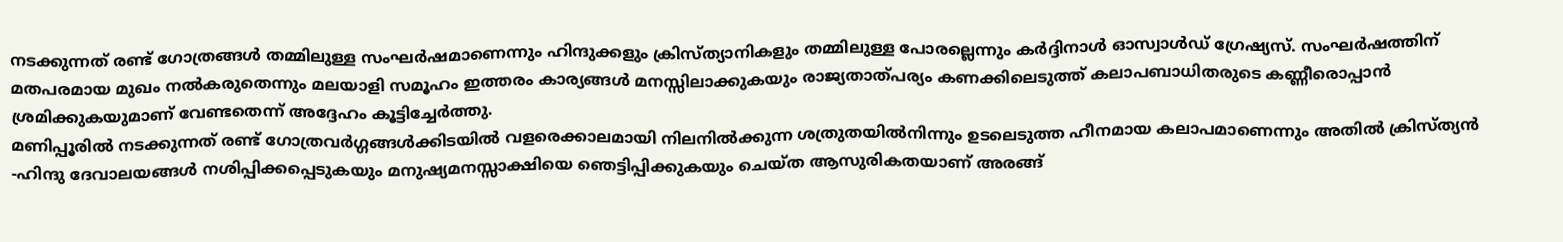നടക്കുന്നത് രണ്ട് ഗോത്രങ്ങൾ തമ്മിലുള്ള സംഘർഷമാണെന്നും ഹിന്ദുക്കളും ക്രിസ്ത്യാനികളും തമ്മിലുള്ള പോരല്ലെന്നും കർദ്ദിനാൾ ഓസ്വാൾഡ് ഗ്രേഷ്യസ്. സംഘർഷത്തിന് മതപരമായ മുഖം നൽകരുതെന്നും മലയാളി സമൂഹം ഇത്തരം കാര്യങ്ങൾ മനസ്സിലാക്കുകയും രാജ്യതാത്പര്യം കണക്കിലെടുത്ത് കലാപബാധിതരുടെ കണ്ണീരൊപ്പാൻ ശ്രമിക്കുകയുമാണ് വേണ്ടതെന്ന് അദ്ദേഹം കൂട്ടിച്ചേർത്തു.
മണിപ്പൂരിൽ നടക്കുന്നത് രണ്ട് ഗോത്രവർഗ്ഗങ്ങൾക്കിടയിൽ വളരെക്കാലമായി നിലനിൽക്കുന്ന ശത്രുതയിൽനിന്നും ഉടലെടുത്ത ഹീനമായ കലാപമാണെന്നും അതിൽ ക്രിസ്ത്യൻ -ഹിന്ദു ദേവാലയങ്ങൾ നശിപ്പിക്കപ്പെടുകയും മനുഷ്യമനസ്സാക്ഷിയെ ഞെട്ടിപ്പിക്കുകയും ചെയ്ത ആസുരികതയാണ് അരങ്ങ്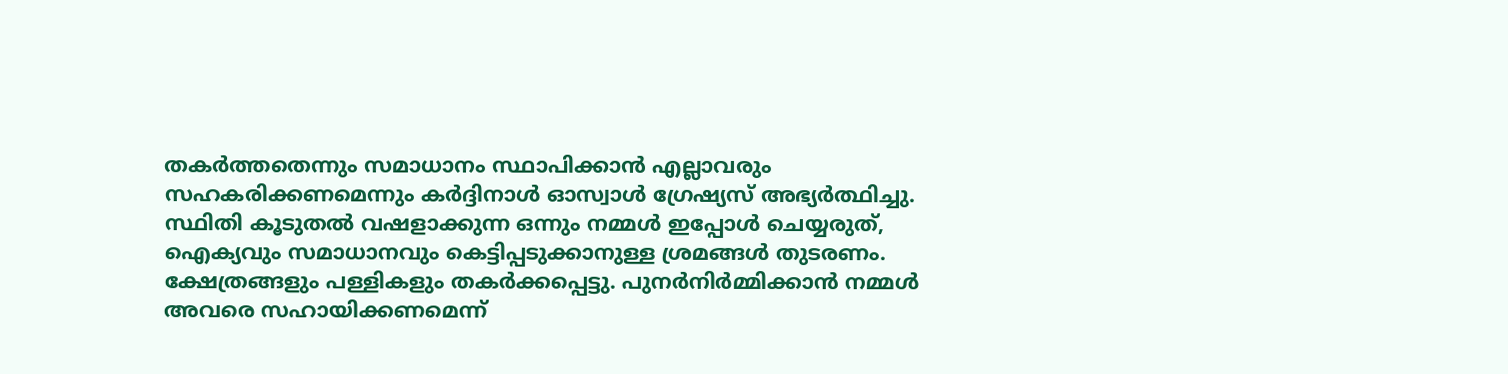തകർത്തതെന്നും സമാധാനം സ്ഥാപിക്കാൻ എല്ലാവരും സഹകരിക്കണമെന്നും കർദ്ദിനാൾ ഓസ്വാൾ ഗ്രേഷ്യസ് അഭ്യർത്ഥിച്ചു.
സ്ഥിതി കൂടുതൽ വഷളാക്കുന്ന ഒന്നും നമ്മൾ ഇപ്പോൾ ചെയ്യരുത്, ഐക്യവും സമാധാനവും കെട്ടിപ്പടുക്കാനുള്ള ശ്രമങ്ങൾ തുടരണം. ക്ഷേത്രങ്ങളും പള്ളികളും തകർക്കപ്പെട്ടു. പുനർനിർമ്മിക്കാൻ നമ്മൾ അവരെ സഹായിക്കണമെന്ന്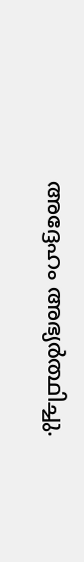അദ്ദേഹം അഭ്യർത്ഥിച്ചു.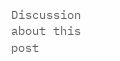Discussion about this post